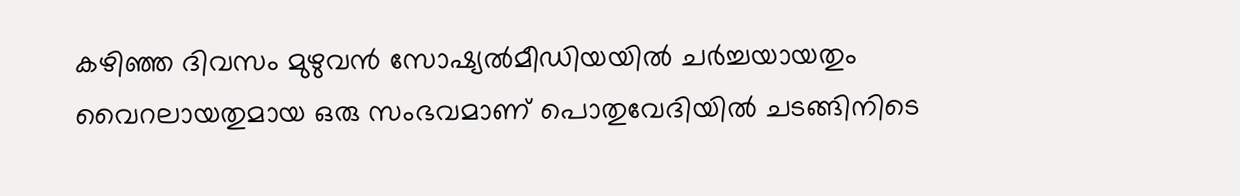കഴിഞ്ഞ ദിവസം മുഴുവൻ സോഷ്യൽമീഡിയയിൽ ചർച്ചയായതും വൈറലായതുമായ ഒരു സംഭവമാണ് പൊതുവേദിയിൽ ചടങ്ങിനിടെ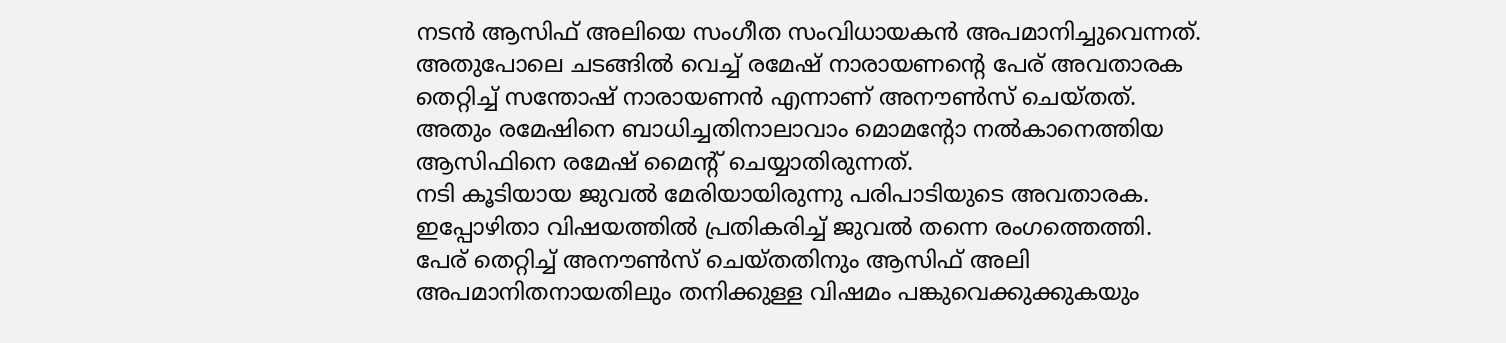നടൻ ആസിഫ് അലിയെ സംഗീത സംവിധായകൻ അപമാനിച്ചുവെന്നത്. അതുപോലെ ചടങ്ങിൽ വെച്ച് രമേഷ് നാരായണന്റെ പേര് അവതാരക തെറ്റിച്ച് സന്തോഷ് നാരായണൻ എന്നാണ് അനൗൺസ് ചെയ്തത്. അതും രമേഷിനെ ബാധിച്ചതിനാലാവാം മൊമന്റോ നൽകാനെത്തിയ ആസിഫിനെ രമേഷ് മൈന്റ് ചെയ്യാതിരുന്നത്.
നടി കൂടിയായ ജുവൽ മേരിയായിരുന്നു പരിപാടിയുടെ അവതാരക. ഇപ്പോഴിതാ വിഷയത്തിൽ പ്രതികരിച്ച് ജുവൽ തന്നെ രംഗത്തെത്തി. പേര് തെറ്റിച്ച് അനൗൺസ് ചെയ്തതിനും ആസിഫ് അലി അപമാനിതനായതിലും തനിക്കുള്ള വിഷമം പങ്കുവെക്കുക്കുകയും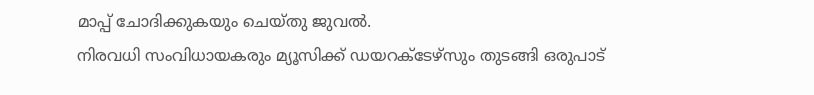മാപ്പ് ചോദിക്കുകയും ചെയ്തു ജുവൽ.
നിരവധി സംവിധായകരും മ്യൂസിക്ക് ഡയറക്ടേഴ്സും തുടങ്ങി ഒരുപാട്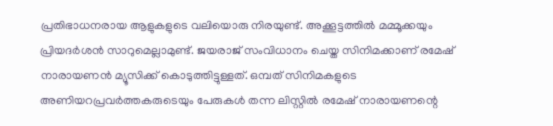പ്രതിഭാധനരായ ആളുകളുടെ വലിയൊരു നിരയുണ്ട്. അക്കൂട്ടത്തിൽ മമ്മൂക്കയും പ്രിയദർശൻ സാറുമെല്ലാമുണ്ട്. ജയരാജ് സംവിധാനം ചെയ്ത സിനിമക്കാണ് രമേഷ് നാരായണൻ മ്യൂസിക്ക് കൊടുത്തിട്ടുള്ളത്. ഒമ്പത് സിനിമകളുടെ അണിയറപ്രവർത്തകരുടെയും പേരുകൾ തന്ന ലിസ്റ്റിൽ രമേഷ് നാരായണന്റെ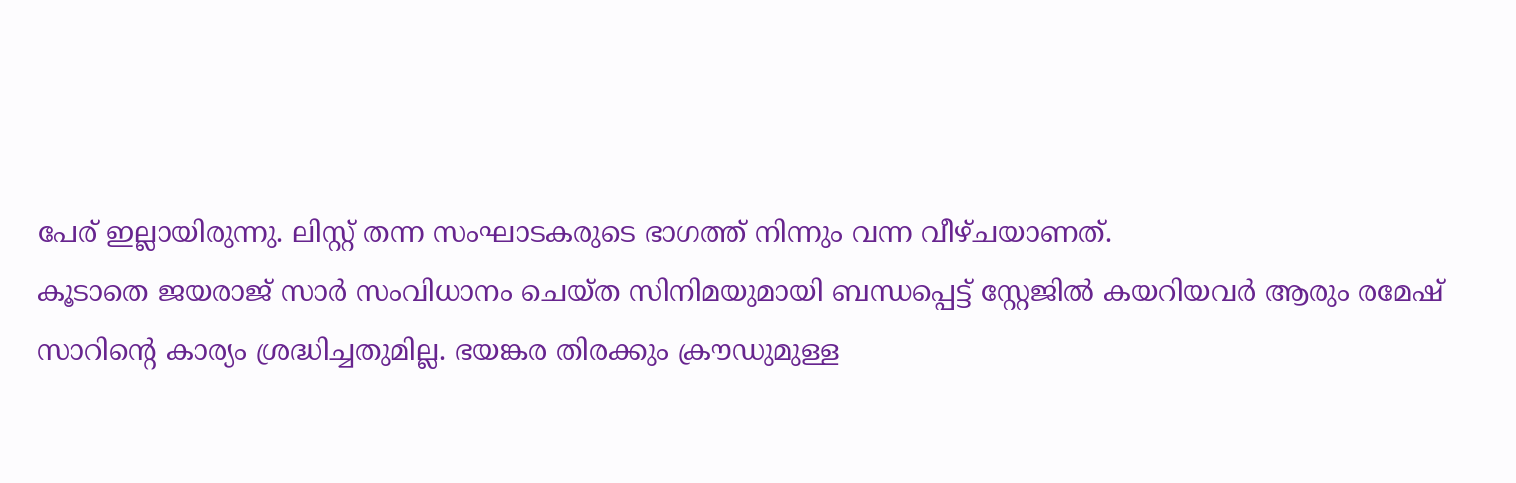പേര് ഇല്ലായിരുന്നു. ലിസ്റ്റ് തന്ന സംഘാടകരുടെ ഭാഗത്ത് നിന്നും വന്ന വീഴ്ചയാണത്.
കൂടാതെ ജയരാജ് സാർ സംവിധാനം ചെയ്ത സിനിമയുമായി ബന്ധപ്പെട്ട് സ്റ്റേജിൽ കയറിയവർ ആരും രമേഷ് സാറിന്റെ കാര്യം ശ്രദ്ധിച്ചതുമില്ല. ഭയങ്കര തിരക്കും ക്രൗഡുമുള്ള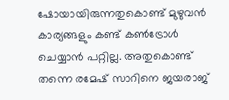ഷോയായിരുന്നതുകൊണ്ട് മുഴുവൻ കാര്യങ്ങളും കണ്ട് കൺട്രോൾ ചെയ്യാൻ പറ്റില്ല. അതുകൊണ്ട് തന്നെ രമേഷ് സാറിനെ ജയരാജ്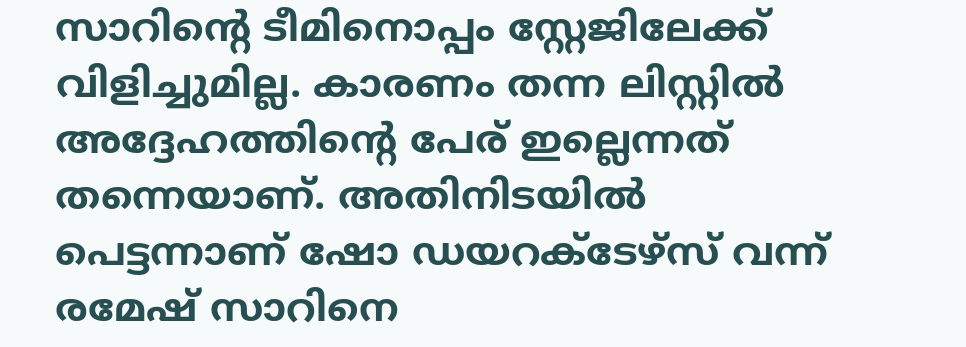സാറിന്റെ ടീമിനൊപ്പം സ്റ്റേജിലേക്ക് വിളിച്ചുമില്ല. കാരണം തന്ന ലിസ്റ്റിൽ അദ്ദേഹത്തിന്റെ പേര് ഇല്ലെന്നത് തന്നെയാണ്. അതിനിടയിൽ പെട്ടന്നാണ് ഷോ ഡയറക്ടേഴ്സ് വന്ന് രമേഷ് സാറിനെ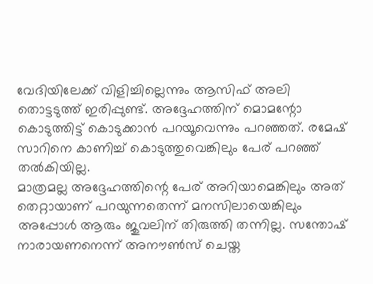വേദിയിലേക്ക് വിളിച്ചില്ലെന്നും ആസിഫ് അലി തൊട്ടടുത്ത് ഇരിപ്പുണ്ട്. അദ്ദേഹത്തിന് മൊമന്റോ കൊടുത്തിട്ട് കൊടുക്കാൻ പറയൂവെന്നും പറഞ്ഞത്. രമേഷ് സാറിനെ കാണിച്ച് കൊടുത്തുവെങ്കിലും പേര് പറഞ്ഞ് തൽകിയില്ല.
മാത്രമല്ല അദ്ദേഹത്തിന്റെ പേര് അറിയാമെങ്കിലും അത് തെറ്റായാണ് പറയുന്നതെന്ന് മനസിലായെങ്കിലും അപ്പോൾ ആരും ജുവലിന് തിരുത്തി തന്നില്ല. സന്തോഷ് നാരായണനെന്ന് അനൗൺസ് ചെയ്ത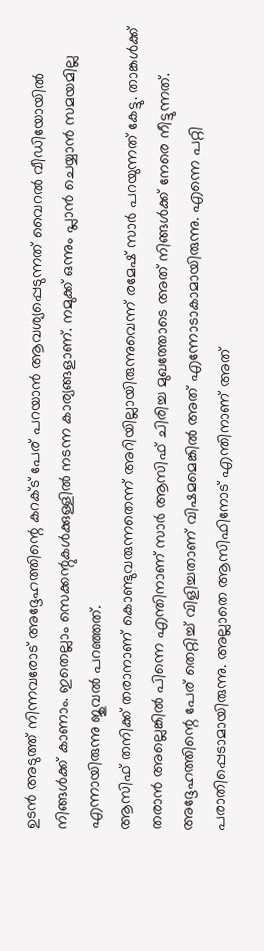ഉടൻ അടുത്ത് നിന്നവരോട് അദ്ദേഹത്തിന്റെ കറക്ട് പേര് പറയാൻ ആവശ്യപ്പെടുന്നത് വൈറൽ വീഡിയോയിൽ നിങ്ങൾക്ക് കാണാം. ഇതെല്ലാം സെക്കന്റുകൾക്കുള്ളിൽ നടന്ന കാര്യങ്ങളാണ്. നമുക്ക് ഒന്നും പ്ലാൻ ചെയ്യാൻ സമയമില്ല എന്നായിരുന്നു ജുവൽ പറഞ്ഞത്.
ആസിഫ് തനിക്ക് തരാനാണ് കൊണ്ടുവരുന്നതെന്ന് അറിയില്ലായിരുന്നുവെന്ന് രമേഷ് സാർ പറയുന്നത് കേട്ടു. താങ്കൾക്ക് തരാൻ അല്ലെങ്കിൽ പിന്നെ എന്തിനാണ് സാർ ആസിഫ് ചിരിച്ച മുഖത്തോടെ അത് നിങ്ങൾക്ക് നേരെ നീട്ടുന്നത്. അദ്ദേഹത്തിന്റെ പേര് തെറ്റിച്ച് വിളിച്ചതാണ് വിഷമമെങ്കിൽ അത് എന്നോടാകാമായിരുന്നു. എന്നെ പറ്റി പരാതിപ്പെടാമായിരുന്നു. അല്ലാതെ ആസിഫിനോട് എന്തിനാണ് അത്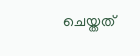ചെയ്തത്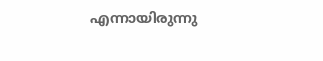എന്നായിരുന്നു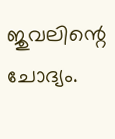ജുവലിന്റെ ചോദ്യം.